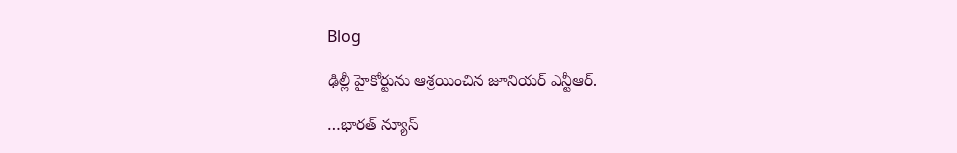Blog

ఢిల్లీ హైకోర్టును ఆశ్రయించిన జూనియర్ ఎన్టీఆర్.

…భారత్ న్యూస్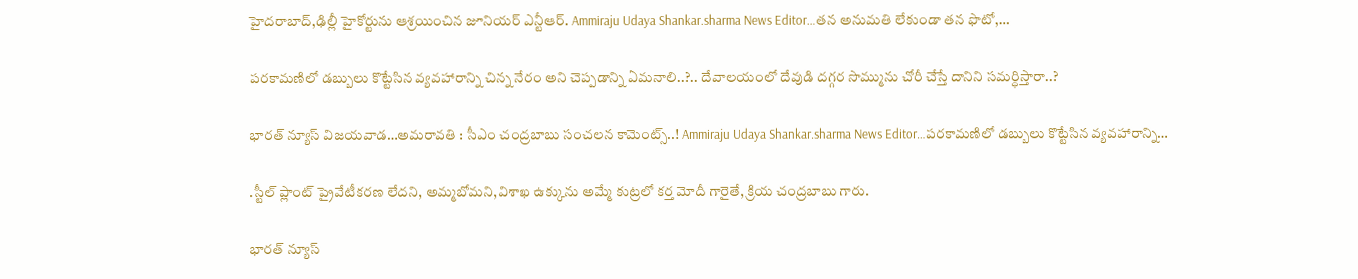హైదరాబాద్,ఢిల్లీ హైకోర్టును ఆశ్రయించిన జూనియర్ ఎన్టీఆర్. Ammiraju Udaya Shankar.sharma News Editor…తన అనుమతి లేకుండా తన ఫొటో,…

పరకామణిలో డబ్బులు కొట్టేసిన వ్యవహారాన్ని చిన్న నేరం అని చెప్పడాన్ని ఏమనాలి..?.. దేవాలయంలో దేవుడి దగ్గర సొమ్మును చోరీ చేస్తే దానిని సమర్ధిస్తారా..?

భారత్ న్యూస్ విజయవాడ…అమరావతి : సీఎం చంద్రబాబు సంచలన కామెంట్స్..! Ammiraju Udaya Shankar.sharma News Editor…పరకామణిలో డబ్బులు కొట్టేసిన వ్యవహారాన్ని…

.స్టీల్ ప్లాంట్ ప్రైవేటీకరణ లేదని, అమ్మబోమని,విశాఖ ఉక్కును అమ్మే కుట్రలో కర్త మోదీ గారైతే, క్రియ చంద్రబాబు గారు.

భారత్ న్యూస్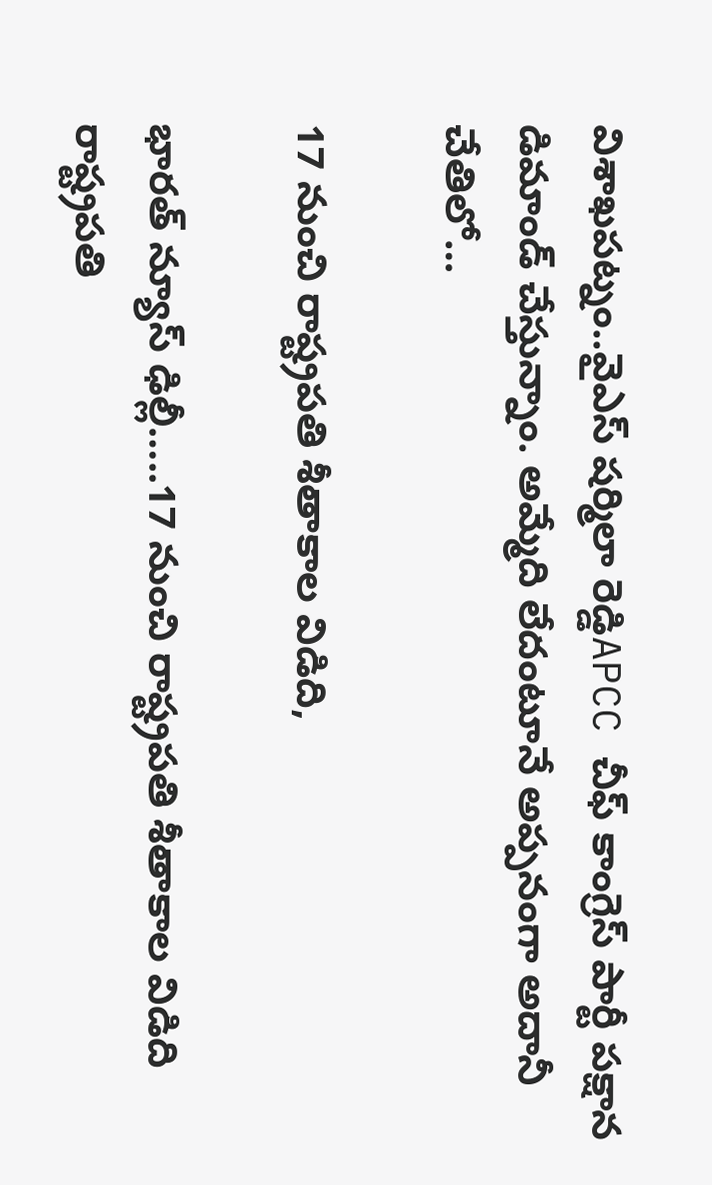విశాఖపట్నం..వైఎస్ షర్మిలా రెడ్డిAPCC చీఫ్ కాంగ్రెస్ పార్టీ పక్షాన డిమాండ్ చేస్తున్నాం. అమ్మేది లేదంటూనే అప్పనంగా అదానీ చేతిలో…

17 నుంచి రాష్ట్రపతి శీతాకాల విడిది,

భారత్ న్యూస్ ఢిల్లీ…..17 నుంచి రాష్ట్రపతి శీతాకాల విడిది రాష్ట్రపతి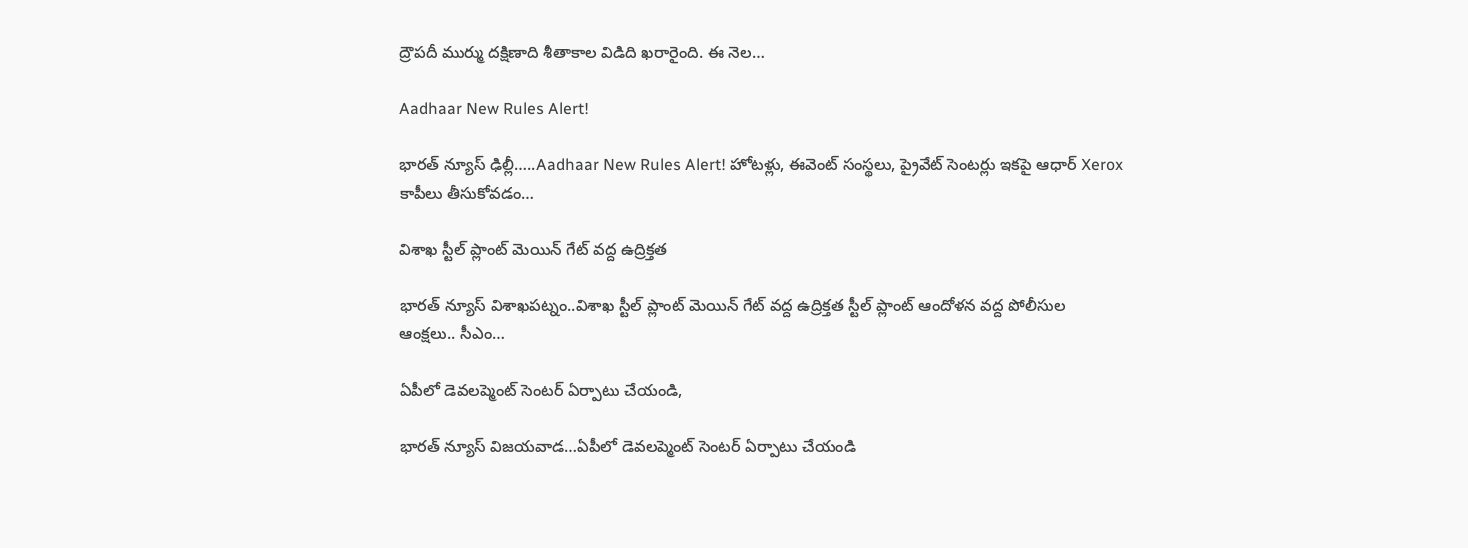ద్రౌపదీ ముర్ము దక్షిణాది శీతాకాల విడిది ఖరారైంది. ఈ నెల…

Aadhaar New Rules Alert!

భారత్ న్యూస్ ఢిల్లీ…..Aadhaar New Rules Alert! హోటళ్లు, ఈవెంట్ సంస్థలు, ప్రైవేట్ సెంటర్లు ఇకపై ఆధార్ Xerox కాపీలు తీసుకోవడం…

విశాఖ స్టీల్ ప్లాంట్ మెయిన్ గేట్ వద్ద ఉద్రిక్తత

భారత్ న్యూస్ విశాఖపట్నం..విశాఖ స్టీల్ ప్లాంట్ మెయిన్ గేట్ వద్ద ఉద్రిక్తత స్టీల్ ప్లాంట్ ఆందోళన వద్ద పోలీసుల ఆంక్ష‌లు.. సీఎం…

ఏపీలో డెవలప్మెంట్ సెంటర్ ఏర్పాటు చేయండి,

భారత్ న్యూస్ విజయవాడ…ఏపీలో డెవలప్మెంట్ సెంటర్ ఏర్పాటు చేయండి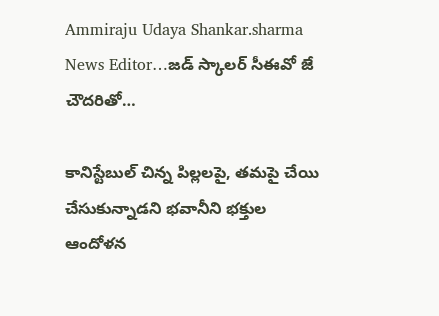Ammiraju Udaya Shankar.sharma News Editor…జడ్ స్కాలర్ సీఈవో జే చౌదరితో…

కానిస్టేబుల్ చిన్న పిల్ల‌ల‌పై, త‌మ‌పై చేయి చేసుకున్నాడ‌ని భవానీని భక్తుల ఆందోళ‌న‌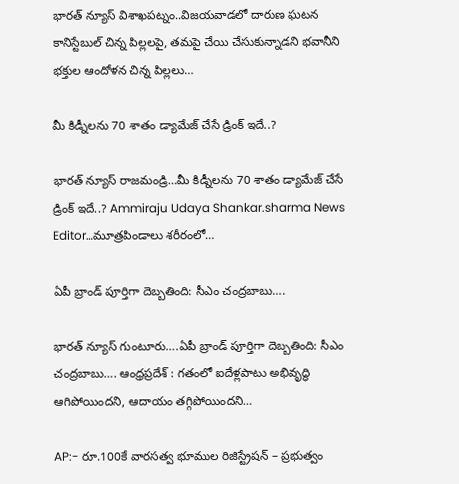భారత్ న్యూస్ విశాఖపట్నం..విజయవాడలో దారుణ ఘ‌ట‌న కానిస్టేబుల్ చిన్న పిల్ల‌ల‌పై, త‌మ‌పై చేయి చేసుకున్నాడ‌ని భవానీని భక్తుల ఆందోళ‌న‌ చిన్న పిల్లలు…

మీ కిడ్నీలను 70 శాతం డ్యామేజ్ చేసే డ్రింక్ ఇదే..?

భారత్ న్యూస్ రాజమండ్రి…మీ కిడ్నీలను 70 శాతం డ్యామేజ్ చేసే డ్రింక్ ఇదే..? Ammiraju Udaya Shankar.sharma News Editor…మూత్రపిండాలు శరీరంలో…

ఏపీ బ్రాండ్ పూర్తిగా దెబ్బతింది: సీఎం చంద్రబాబు….

భారత్ న్యూస్ గుంటూరు….ఏపీ బ్రాండ్ పూర్తిగా దెబ్బతింది: సీఎం చంద్రబాబు…. ఆంధ్రప్రదేశ్ : గతంలో ఐదేళ్లపాటు అభివృద్ధి ఆగిపోయిందని, ఆదాయం తగ్గిపోయిందని…

AP:- రూ.100కే వారసత్వ భూముల రిజిస్ట్రేషన్ – ప్రభుత్వం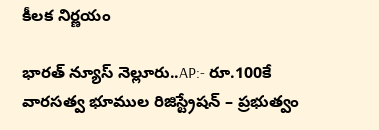కీలక నిర్ణయం

భారత్ న్యూస్ నెల్లూరు..AP:- రూ.100కే వారసత్వ భూముల రిజిస్ట్రేషన్ – ప్రభుత్వం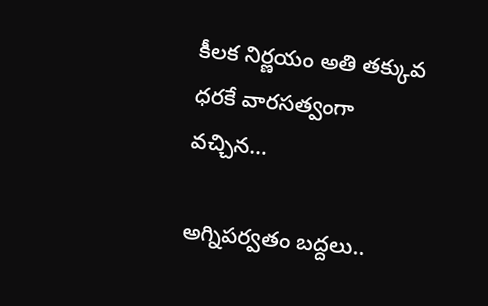కీలక నిర్ణయం అతి తక్కువ ధరకే వారసత్వంగా వచ్చిన…

అగ్నిపర్వతం బద్దలు..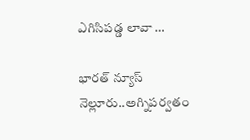ఎగిసిపడ్డ లావా …

భారత్ న్యూస్ నెల్లూరు..అగ్నిపర్వతం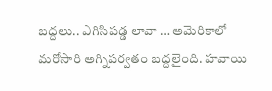బద్దలు.. ఎగిసిపడ్డ లావా … అమెరికాలో మరోసారి అగ్నిపర్వతం బద్దలైంది. హవాయి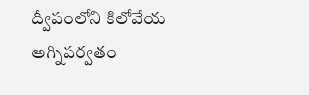ద్వీపంలోని కిలోవేయ అగ్నిపర్వతం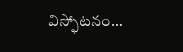విస్ఫోటనం…